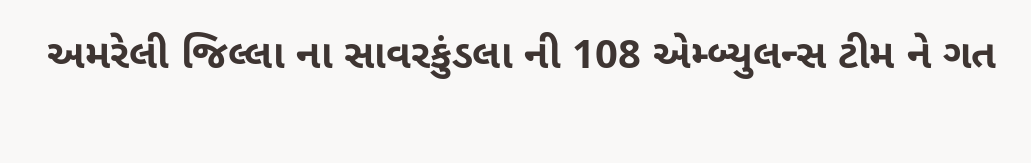અમરેલી જિલ્લા ના સાવરકુંડલા ની 108 એમ્બ્યુલન્સ ટીમ ને ગત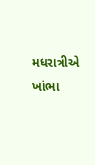મધરાત્રીએ ખાંભા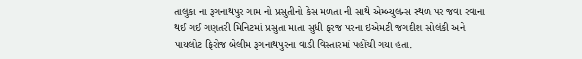તાલુકા ના રૂગનાથપુર ગામ નો પ્રસુતીનો કેસ મળતા ની સાથે એમ્બ્યુલન્સ સ્થળ પર જવા રવાના થઈ ગઈ ગણતરી મિનિટમાં પ્રસુતા માતા સુધી ફરજ પરના ઇએમટી જગદીશ સોલંકી અને પાયલોટ ફિરોજ બેલીમ રૂગનાથપુરના વાડી વિસ્તારમાં પહોંચી ગયા હતા.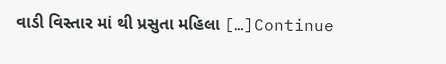વાડી વિસ્તાર માં થી પ્રસુતા મહિલા […]Continue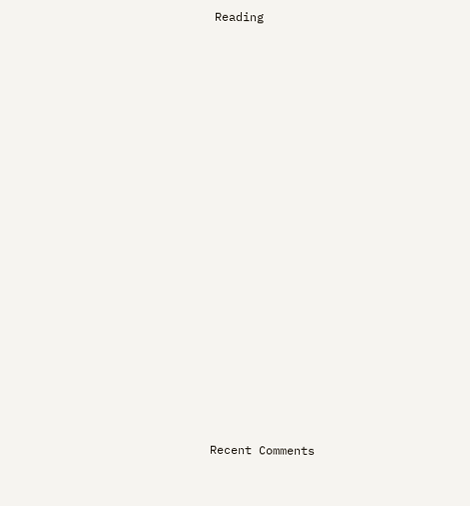Reading


















Recent Comments